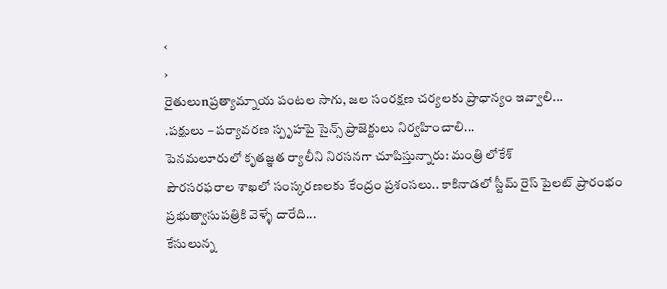‹
›
రైతులుnప్రత్యామ్నాయ పంటల సాగు, జల సంరక్షణ చర్యలకు ప్రాధాన్యం ఇవ్వాలి...
.పక్షులు – పర్యావరణ స్పృహపై సైన్స్ ప్రాజెక్టులు నిర్వహించాలి...
పెనమలూరులో కృతజ్ఞత ర్యాలీని నిరసనగా చూపిస్తున్నారు: మంత్రి లోకేశ్
పౌరసరఫరాల శాఖలో సంస్కరణలకు కేంద్రం ప్రశంసలు.. కాకినాడలో స్టీమ్ రైస్ పైలట్ ప్రారంభం
ప్రభుత్వాసుపత్రికి వెళ్ళే దారేది...
కేసులున్న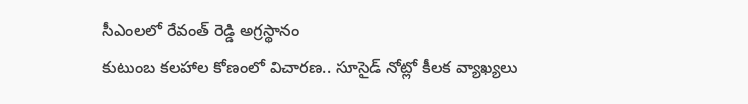సీఎంలలో రేవంత్ రెడ్డి అగ్రస్థానం
కుటుంబ కలహాల కోణంలో విచారణ.. సూసైడ్ నోట్లో కీలక వ్యాఖ్యలు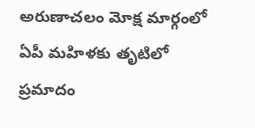అరుణాచలం మోక్ష మార్గంలో ఏపీ మహిళకు తృటిలో ప్రమాదం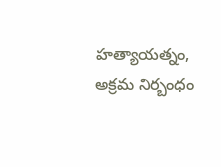హత్యాయత్నం, అక్రమ నిర్బంధం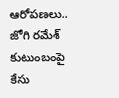ఆరోపణలు.. జోగి రమేశ్ కుటుంబంపై కేసు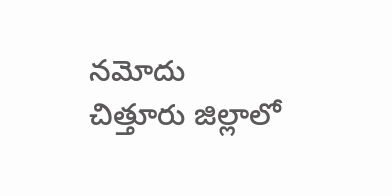నమోదు
చిత్తూరు జిల్లాలో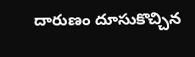దారుణం దూసుకొచ్చిన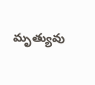మృత్యువు